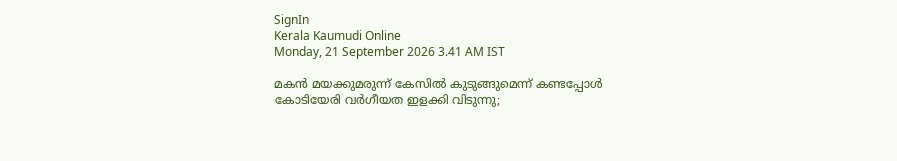SignIn
Kerala Kaumudi Online
Monday, 21 September 2026 3.41 AM IST

മകൻ മയക്കുമരുന്ന് കേസിൽ കുടുങ്ങുമെന്ന് കണ്ടപ്പോൾ കോടിയേരി വർഗീയത ഇളക്കി വിടുന്നു;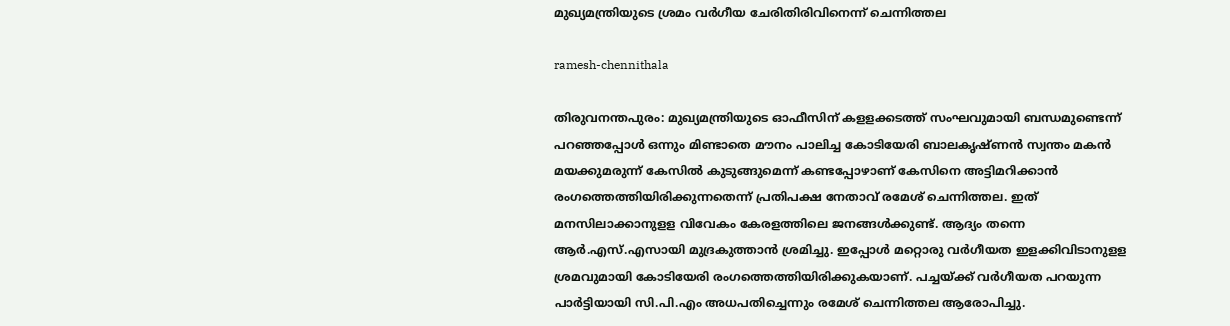മുഖ്യമന്ത്രിയുടെ ശ്രമം വർഗീയ ചേരിതിരിവിനെന്ന് ചെന്നിത്തല

ramesh-chennithala

തിരുവനന്തപുരം: മുഖ്യമന്ത്രിയുടെ ഓഫീസിന് കളളക്കടത്ത് സംഘവുമായി ബന്ധമുണ്ടെന്ന് പറഞ്ഞപ്പോൾ ഒന്നും മിണ്ടാതെ മൗനം പാലിച്ച കോടിയേരി ബാലകൃഷ്‌ണൻ സ്വന്തം മകൻ മയക്കുമരുന്ന് കേസിൽ കുടുങ്ങുമെന്ന് കണ്ടപ്പോഴാണ് കേസിനെ അട്ടിമറിക്കാൻ രംഗത്തെത്തിയിരിക്കുന്നതെന്ന് പ്രതിപക്ഷ നേതാവ് രമേശ് ചെന്നിത്തല. ഇത് മനസിലാക്കാനുളള വിവേകം കേരളത്തിലെ ജനങ്ങൾക്കുണ്ട്. ആദ്യം തന്നെ ആർ.എസ്.എസായി മുദ്രകുത്താൻ ശ്രമിച്ചു. ഇപ്പോൾ മറ്റൊരു വർഗീയത ഇളക്കിവിടാനുളള ശ്രമവുമായി കോടിയേരി രംഗത്തെത്തിയിരിക്കുകയാണ്. പച്ചയ്‌ക്ക് വർഗീയത പറയുന്ന പാർട്ടിയായി സി.പി.എം അധപതിച്ചെന്നും രമേശ് ചെന്നിത്തല ആരോപിച്ചു.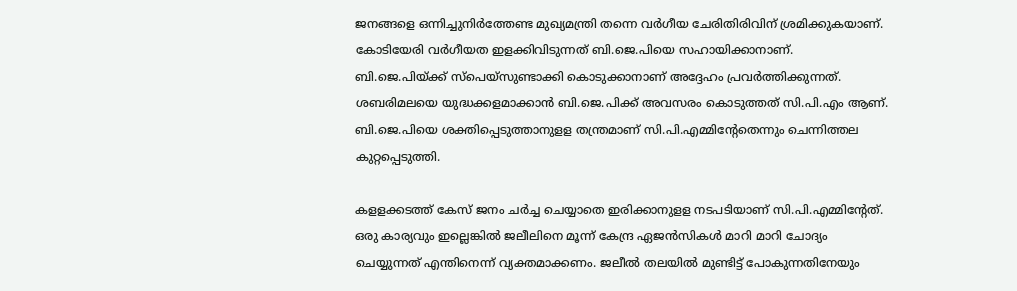ജനങ്ങളെ ഒന്നിച്ചുനിർത്തേണ്ട മുഖ്യമന്ത്രി തന്നെ വർഗീയ ചേരിതിരിവിന് ശ്രമിക്കുകയാണ്. കോടിയേരി വർഗീയത ഇളക്കിവിടുന്നത് ബി.ജെ.പിയെ സഹായിക്കാനാണ്. ബി.ജെ.പിയ്ക്ക് സ്‌പെയ്‌സുണ്ടാക്കി കൊടുക്കാനാണ് അദ്ദേഹം പ്രവർത്തിക്കുന്നത്. ശബരിമലയെ യുദ്ധക്കളമാക്കാൻ ബി.ജെ.പിക്ക് അവസരം കൊടുത്തത് സി.പി.എം ആണ്. ബി.ജെ.പിയെ ശക്തിപ്പെടുത്താനുളള തന്ത്രമാണ് സി.പി.എമ്മിന്റേതെന്നും ചെന്നിത്തല കുറ്റപ്പെടുത്തി.

കളളക്കടത്ത് കേസ് ജനം ചർച്ച ചെയ്യാതെ ഇരിക്കാനുളള നടപടിയാണ് സി.പി.എമ്മിന്റേത്. ഒരു കാര്യവും ഇല്ലെങ്കിൽ ജലീലിനെ മൂന്ന് കേന്ദ്ര ഏജൻസികൾ മാറി മാറി ചോദ്യം ചെയ്യുന്നത് എന്തിനെന്ന് വ്യക്തമാക്കണം. ജലീൽ തലയിൽ മുണ്ടിട്ട് പോകുന്നതിനേയും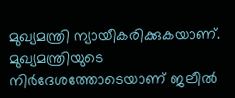മുഖ്യമന്ത്രി ന്യായീകരിക്കുകയാണ്. മുഖ്യമന്ത്രിയുടെ നിർദേശത്തോടെയാണ് ജലീൽ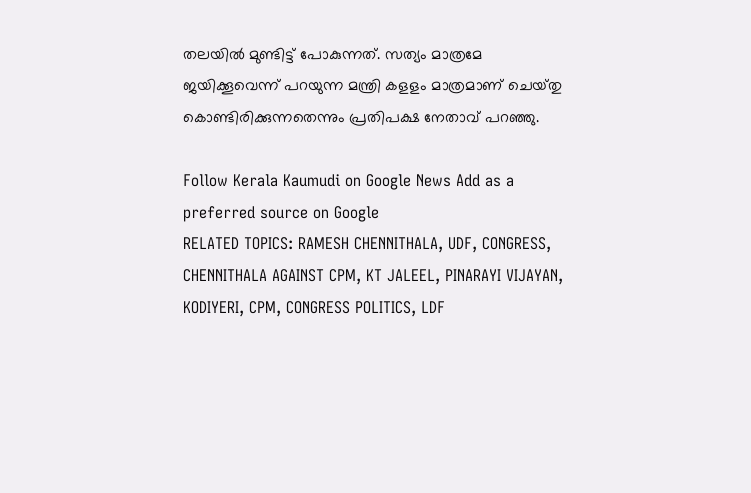തലയിൽ മുണ്ടിട്ട് പോകുന്നത്. സത്യം മാത്രമേ ജയിക്കൂവെന്ന് പറയുന്ന മന്ത്രി കളളം മാത്രമാണ് ചെയ്‌തു കൊണ്ടിരിക്കുന്നതെന്നും പ്രതിപക്ഷ നേതാവ് പറഞ്ഞു.

Follow Kerala Kaumudi on Google News Add as a preferred source on Google
RELATED TOPICS: RAMESH CHENNITHALA, UDF, CONGRESS, CHENNITHALA AGAINST CPM, KT JALEEL, PINARAYI VIJAYAN, KODIYERI, CPM, CONGRESS POLITICS, LDF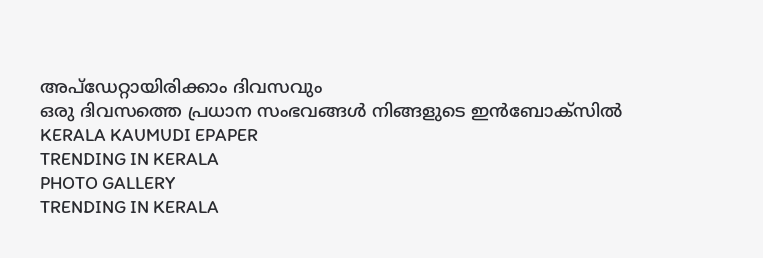അപ്ഡേറ്റായിരിക്കാം ദിവസവും
ഒരു ദിവസത്തെ പ്രധാന സംഭവങ്ങൾ നിങ്ങളുടെ ഇൻബോക്സിൽ
KERALA KAUMUDI EPAPER
TRENDING IN KERALA
PHOTO GALLERY
TRENDING IN KERALA